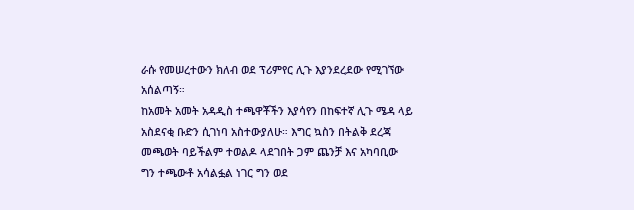ራሱ የመሠረተውን ክለብ ወደ ፕሪምየር ሊጉ እያንደረደው የሚገኘው አሰልጣኝ።
ከአመት አመት አዳዲስ ተጫዋቾችን እያሳየን በከፍተኛ ሊጉ ሜዳ ላይ አስደናቂ ቡድን ሲገነባ አስተውያለሁ። እግር ኳስን በትልቅ ደረጃ መጫወት ባይችልም ተወልዶ ላደገበት ጋም ጨንቻ እና አካባቢው ግን ተጫውቶ አሳልፏል ነገር ግን ወደ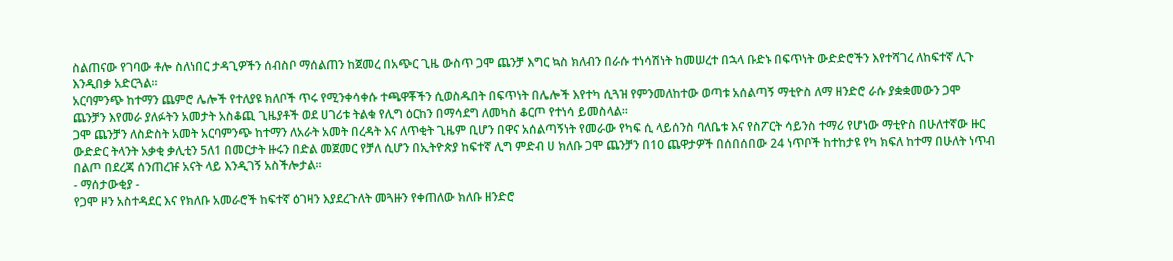ስልጠናው የገባው ቶሎ ስለነበር ታዳጊዎችን ሰብስቦ ማሰልጠን ከጀመረ በአጭር ጊዜ ውስጥ ጋሞ ጨንቻ እግር ኳስ ክለብን በራሱ ተነሳሽነት ከመሠረተ በኋላ ቡድኑ በፍጥነት ውድድሮችን እየተሻገረ ለከፍተኛ ሊጉ እንዲበቃ አድርጓል።
አርባምንጭ ከተማን ጨምሮ ሌሎች የተለያዩ ክለቦች ጥሩ የሚንቀሳቀሱ ተጫዋቾችን ሲወስዱበት በፍጥነት በሌሎች እየተካ ሲጓዝ የምንመለከተው ወጣቱ አሰልጣኝ ማቲዮስ ለማ ዘንድሮ ራሱ ያቋቋመውን ጋሞ ጨንቻን እየመራ ያለፉትን አመታት አስቆጪ ጊዜያቶች ወደ ሀገሪቱ ትልቁ የሊግ ዕርከን በማሳደግ ለመካስ ቆርጦ የተነሳ ይመስላል።
ጋሞ ጨንቻን ለስድስት አመት አርባምንጭ ከተማን ለአራት አመት በረዳት እና ለጥቂት ጊዜም ቢሆን በዋና አሰልጣኝነት የመራው የካፍ ሲ ላይሰንስ ባለቤቱ እና የስፖርት ሳይንስ ተማሪ የሆነው ማቲዮስ በሁለተኛው ዙር ውድድር ትላንት አቃቂ ቃሊቲን 5ለ1 በመርታት ዙሩን በድል መጀመር የቻለ ሲሆን በኢትዮጵያ ከፍተኛ ሊግ ምድብ ሀ ክለቡ ጋሞ ጨንቻን በ10 ጨዋታዎች በሰበሰበው 24 ነጥቦች ከተከታዩ የካ ክፍለ ከተማ በሁለት ነጥብ በልጦ በደረጃ ሰንጠረዡ አናት ላይ እንዲገኝ አስችሎታል።
- ማሰታውቂያ -
የጋሞ ዞን አስተዳደር እና የክለቡ አመራሮች ከፍተኛ ዕገዛን እያደረጉለት መጓዙን የቀጠለው ክለቡ ዘንድሮ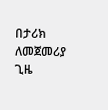በታሪክ ለመጀመሪያ ጊዜ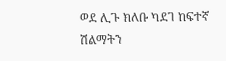ወደ ሊጉ ክለቡ ካደገ ከፍተኛ ሽልማትን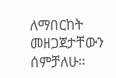ለማበርከት መዘጋጀታቸውን ሰምቻለሁ።